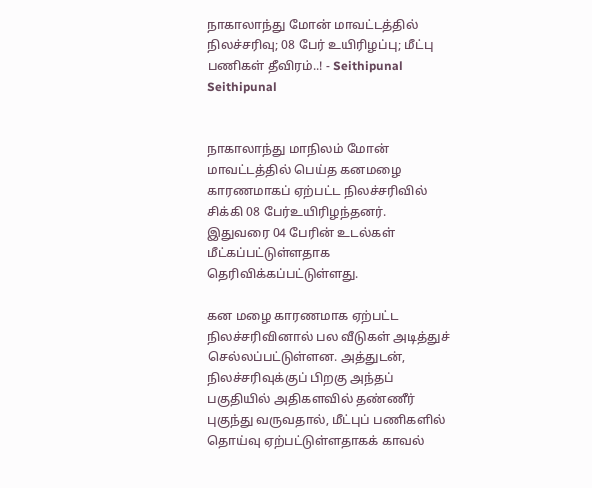நாகாலாந்து மோன் மாவட்டத்தில் நிலச்சரிவு; 08 பேர் உயிரிழப்பு; மீட்பு பணிகள் தீவிரம்..! - Seithipunal
Seithipunal


நாகாலாந்து மாநிலம் மோன் மாவட்டத்தில் பெய்த கனமழை காரணமாகப் ஏற்பட்ட நிலச்சரிவில் சிக்கி 08 பேர்உயிரிழந்தனர். இதுவரை 04 பேரின் உடல்கள் மீட்கப்பட்டுள்ளதாக தெரிவிக்கப்பட்டுள்ளது.

கன மழை காரணமாக ஏற்பட்ட நிலச்சரிவினால் பல வீடுகள் அடித்துச் செல்லப்பட்டுள்ளன. அத்துடன், நிலச்சரிவுக்குப் பிறகு அந்தப் பகுதியில் அதிகளவில் தண்ணீர் புகுந்து வருவதால், மீட்புப் பணிகளில் தொய்வு ஏற்பட்டுள்ளதாகக் காவல்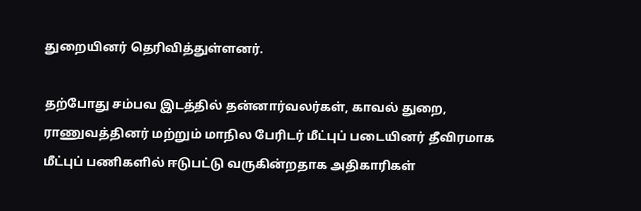துறையினர் தெரிவித்துள்ளனர்.

தற்போது சம்பவ இடத்தில் தன்னார்வலர்கள், காவல் துறை, ராணுவத்தினர் மற்றும் மாநில பேரிடர் மீட்புப் படையினர் தீவிரமாக மீட்புப் பணிகளில் ஈடுபட்டு வருகின்றதாக அதிகாரிகள்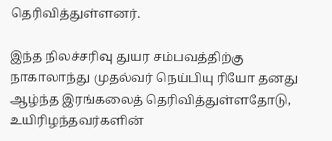தெரிவித்துள்ளனர்.

இந்த நிலச்சரிவு துயர சம்பவத்திற்கு நாகாலாந்து முதல்வர் நெய்பியு ரியோ தனது ஆழ்ந்த இரங்கலைத் தெரிவித்துள்ளதோடு, உயிரிழந்தவர்களின்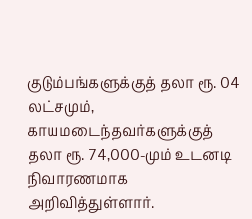குடும்பங்களுக்குத் தலா ரூ. 04 லட்சமும், காயமடைந்தவர்களுக்குத் தலா ரூ. 74,000-மும் உடனடி நிவாரணமாக அறிவித்துள்ளார்.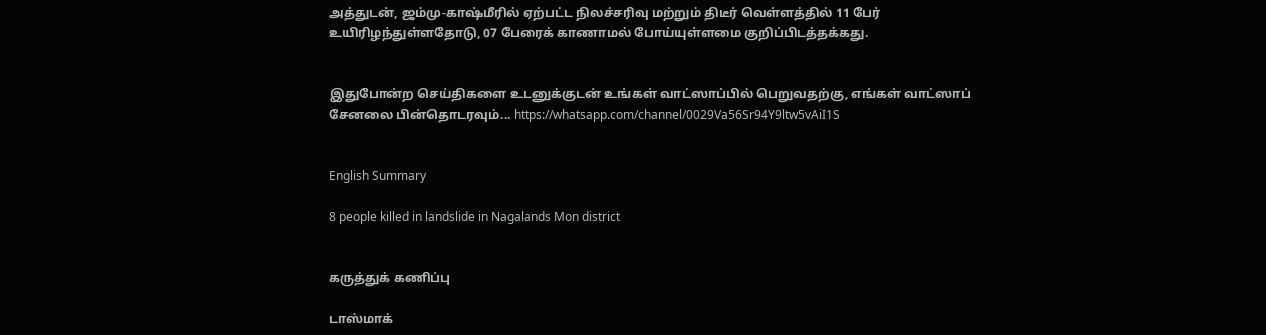அத்துடன், ஜம்மு-காஷ்மீரில் ஏற்பட்ட நிலச்சரிவு மற்றும் திடீர் வெள்ளத்தில் 11 பேர் உயிரிழந்துள்ளதோடு, 07 பேரைக் காணாமல் போய்யுள்ளமை குறிப்பிடத்தக்கது.


இதுபோன்ற செய்திகளை உடனுக்குடன் உங்கள் வாட்ஸாப்பில் பெறுவதற்கு, எங்கள் வாட்ஸாப் சேனலை பின்தொடரவும்... https://whatsapp.com/channel/0029Va56Sr94Y9ltw5vAiI1S


English Summary

8 people killed in landslide in Nagalands Mon district


கருத்துக் கணிப்பு

டாஸ்மாக்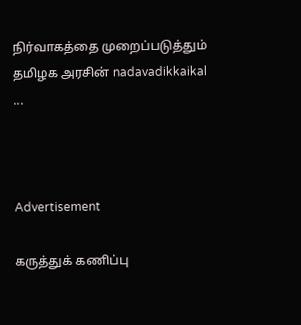நிர்வாகத்தை முறைப்படுத்தும் தமிழக அரசின் nadavadikkaikal ...



Advertisement

கருத்துக் கணிப்பு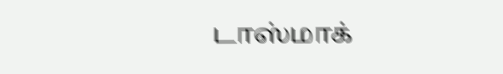டாஸ்மாக்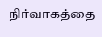நிர்வாகத்தை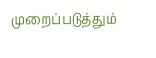முறைப்படுத்தும்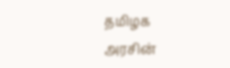தமிழக அரசின்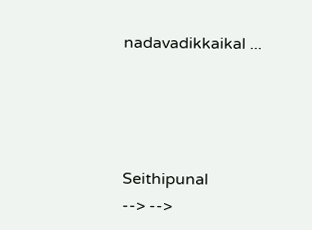nadavadikkaikal ...




Seithipunal
--> -->